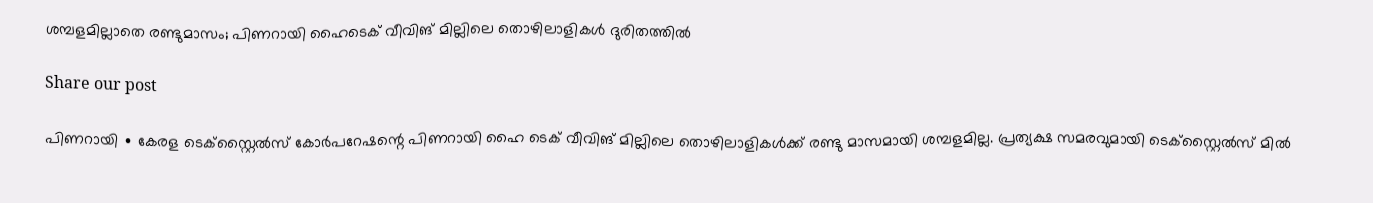ശമ്പളമില്ലാതെ രണ്ടുമാസം; പിണറായി ഹൈടെക് വീവിങ് മില്ലിലെ തൊഴിലാളികൾ ദുരിതത്തിൽ

Share our post

പിണറായി ∙ കേരള ടെക്സ്റ്റൈൽസ് കോർപറേഷന്റെ പിണറായി ഹൈ ടെക് വീവിങ് മില്ലിലെ തൊഴിലാളികൾക്ക് രണ്ടു മാസമായി ശമ്പളമില്ല. പ്രത്യക്ഷ സമരവുമായി ടെക്സ്റ്റൈൽസ് മിൽ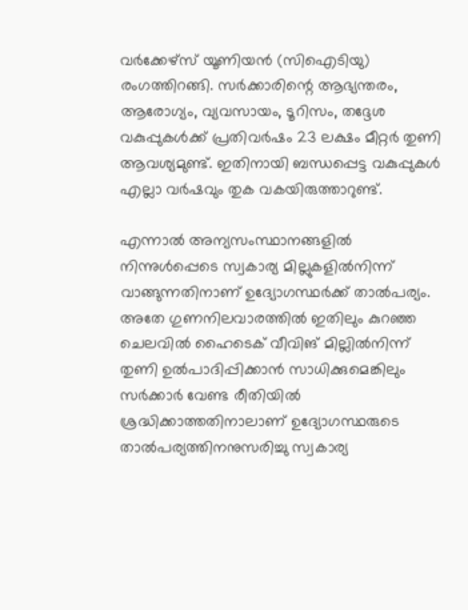വർക്കേഴ്സ് യൂണിയൻ (സിഐടിയു) രംഗത്തിറങ്ങി. സർക്കാരിന്റെ ആഭ്യന്തരം, ആരോഗ്യം, വ്യവസായം, ടൂറിസം, തദ്ദേശ വകുപ്പുകൾക്ക് പ്രതിവർഷം 23 ലക്ഷം മീറ്റർ തുണി ആവശ്യമുണ്ട്. ഇതിനായി ബന്ധപ്പെട്ട വകുപ്പുകൾ എല്ലാ വർഷവും തുക വകയിരുത്താറുണ്ട്.

എന്നാൽ അന്യസംസ്ഥാനങ്ങളിൽ നിന്നുൾപ്പെടെ സ്വകാര്യ മില്ലുകളിൽനിന്ന് വാങ്ങുന്നതിനാണ് ഉദ്യോഗസ്ഥർക്ക് താൽപര്യം. അതേ ഗുണനിലവാരത്തിൽ ഇതിലും കുറഞ്ഞ ചെലവിൽ ഹൈടെക് വീവിങ് മില്ലിൽനിന്ന് തുണി ഉൽപാദിപ്പിക്കാൻ സാധിക്കുമെങ്കിലും സർക്കാർ വേണ്ട രീതിയിൽ ശ്രദ്ധിക്കാത്തതിനാലാണ് ഉദ്യോഗസ്ഥരുടെ താൽപര്യത്തിനനുസരിച്ചു സ്വകാര്യ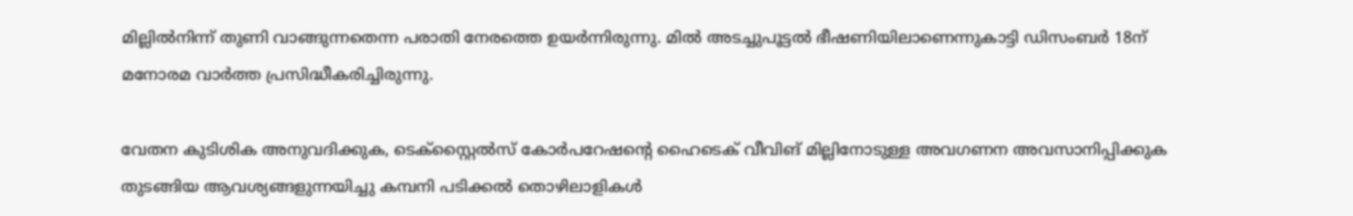മില്ലിൽനിന്ന് തുണി വാങ്ങുന്നതെന്ന പരാതി നേരത്തെ ഉയർന്നിരുന്നു. മിൽ അടച്ചുപൂട്ടൽ ഭീഷണിയിലാണെന്നുകാട്ടി ഡിസംബർ 18ന് മനോരമ വാർത്ത പ്രസിദ്ധീകരിച്ചിരുന്നു.

വേതന കുടിശിക അനുവദിക്കുക, ടെക്സ്റ്റൈൽസ് കോർപറേഷന്റെ ഹൈടെക് വീവിങ് മില്ലിനോടുള്ള അവഗണന അവസാനിപ്പിക്കുക തുടങ്ങിയ ആവശ്യങ്ങളുന്നയിച്ചു കമ്പനി പടിക്കൽ തൊഴിലാളികൾ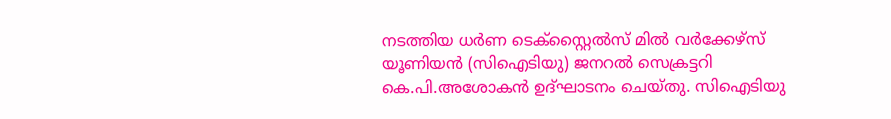നടത്തിയ ധർണ ടെക്സ്റ്റൈൽസ് മിൽ വർക്കേഴ്സ് യൂണിയൻ (സിഐടിയു) ജനറൽ സെക്രട്ടറി കെ.പി.അശോകൻ ഉദ്ഘാടനം ചെയ്തു. സിഐടിയു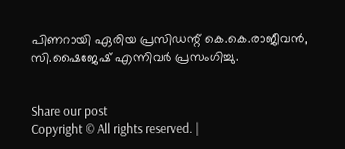പിണറായി ഏരിയ പ്രസിഡന്റ് കെ.കെ.രാജീവൻ, സി.ഷൈജേഷ് എന്നിവർ പ്രസംഗിച്ചു.


Share our post
Copyright © All rights reserved. |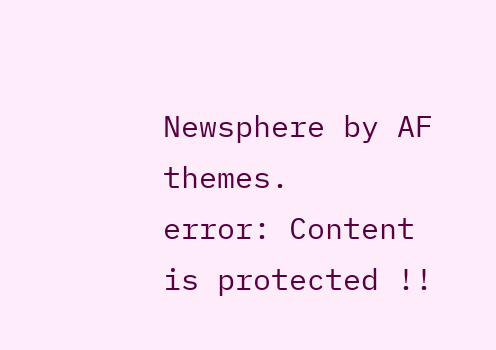Newsphere by AF themes.
error: Content is protected !!